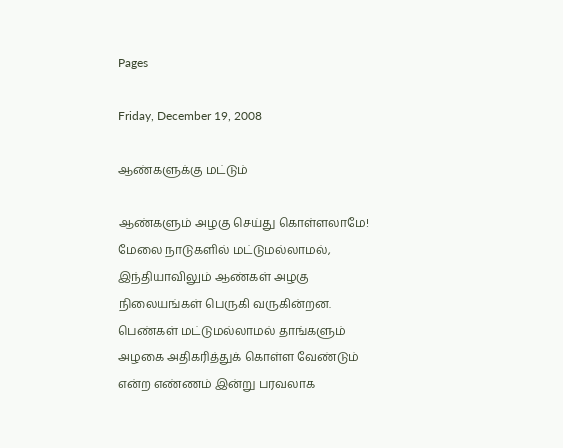Pages

Friday, December 19, 2008

ஆண்களுக்கு மட்டும்

ஆண்களும் அழகு செய்து கொள்ளலாமே!
மேலை நாடுகளில் மட்டுமல்லாமல், இந்தியாவிலும் ஆண்கள் அழகு நிலையங்கள் பெருகி வருகின்றன. பெண்கள் மட்டுமல்லாமல் தாங்களும் அழகை அதிகரித்துக் கொள்ள வேண்டும் என்ற எண்ணம் இன்று பரவலாக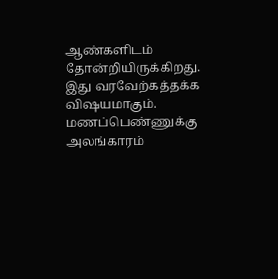ஆண்களிடம் தோன்றியிருக்கிறது. இது வரவேற்கத்தக்க விஷயமாகும்.
மணப்பெண்ணுக்கு அலங்காரம்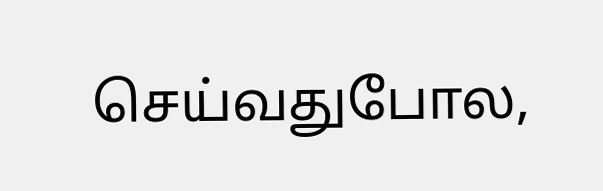செய்வதுபோல,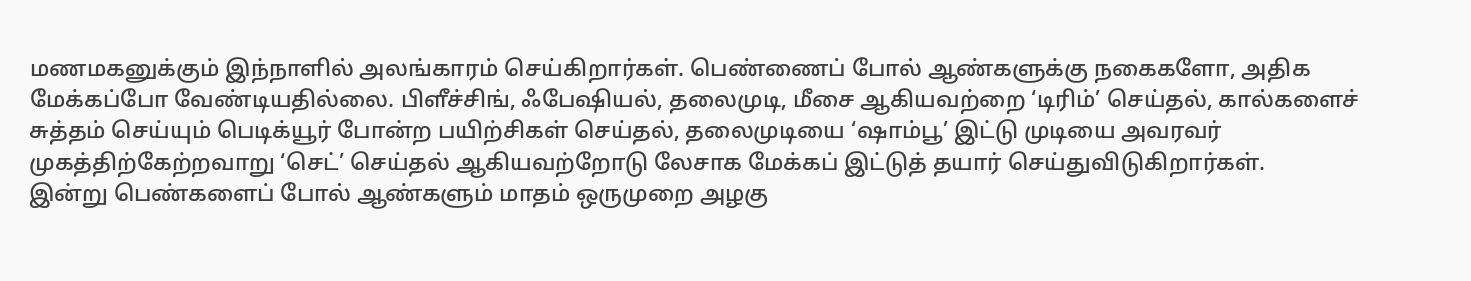மணமகனுக்கும் இந்நாளில் அலங்காரம் செய்கிறார்கள். பெண்ணைப் போல் ஆண்களுக்கு நகைகளோ, அதிக மேக்கப்போ வேண்டியதில்லை. பிளீச்சிங், ஃபேஷியல், தலைமுடி, மீசை ஆகியவற்றை ‘டிரிம்’ செய்தல், கால்களைச் சுத்தம் செய்யும் பெடிக்யூர் போன்ற பயிற்சிகள் செய்தல், தலைமுடியை ‘ஷாம்பூ’ இட்டு முடியை அவரவர் முகத்திற்கேற்றவாறு ‘செட்’ செய்தல் ஆகியவற்றோடு லேசாக மேக்கப் இட்டுத் தயார் செய்துவிடுகிறார்கள்.
இன்று பெண்களைப் போல் ஆண்களும் மாதம் ஒருமுறை அழகு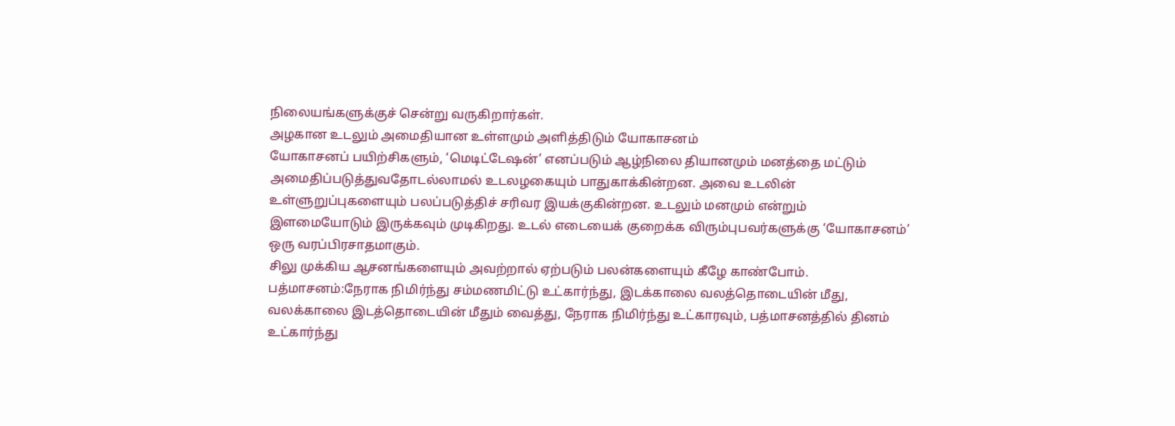நிலையங்களுக்குச் சென்று வருகிறார்கள்.
அழகான உடலும் அமைதியான உள்ளமும் அளித்திடும் யோகாசனம்
யோகாசனப் பயிற்சிகளும், ‘மெடிட்டேஷன்’ எனப்படும் ஆழ்நிலை தியானமும் மனத்தை மட்டும் அமைதிப்படுத்துவதோடல்லாமல் உடலழகையும் பாதுகாக்கின்றன. அவை உடலின் உள்ளுறுப்புகளையும் பலப்படுத்திச் சரிவர இயக்குகின்றன. உடலும் மனமும் என்றும் இளமையோடும் இருக்கவும் முடிகிறது. உடல் எடையைக் குறைக்க விரும்புபவர்களுக்கு ‘யோகாசனம்’ ஒரு வரப்பிரசாதமாகும்.
சிலு முக்கிய ஆசனங்களையும் அவற்றால் ஏற்படும் பலன்களையும் கீழே காண்போம்.
பத்மாசனம்:நேராக நிமிர்ந்து சம்மணமிட்டு உட்கார்ந்து, இடக்காலை வலத்தொடையின் மீது, வலக்காலை இடத்தொடையின் மீதும் வைத்து, நேராக நிமிர்ந்து உட்காரவும், பத்மாசனத்தில் தினம் உட்கார்ந்து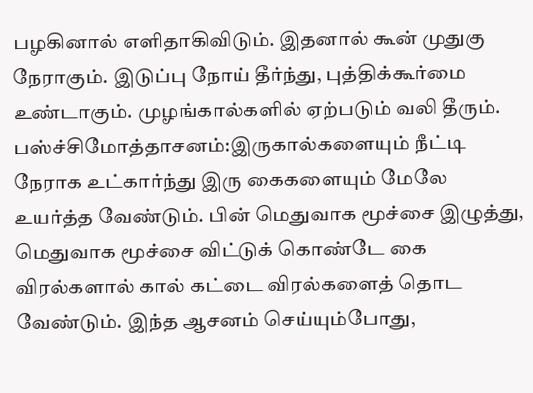பழகினால் எளிதாகிவிடும். இதனால் கூன் முதுகு நேராகும். இடுப்பு நோய் தீர்ந்து, புத்திக்கூர்மை உண்டாகும். முழங்கால்களில் ஏற்படும் வலி தீரும்.
பஸ்ச்சிமோத்தாசனம்:இருகால்களையும் நீட்டி நேராக உட்கார்ந்து இரு கைகளையும் மேலே உயர்த்த வேண்டும். பின் மெதுவாக மூச்சை இழுத்து, மெதுவாக மூச்சை விட்டுக் கொண்டே கை விரல்களால் கால் கட்டை விரல்களைத் தொட வேண்டும். இந்த ஆசனம் செய்யும்போது,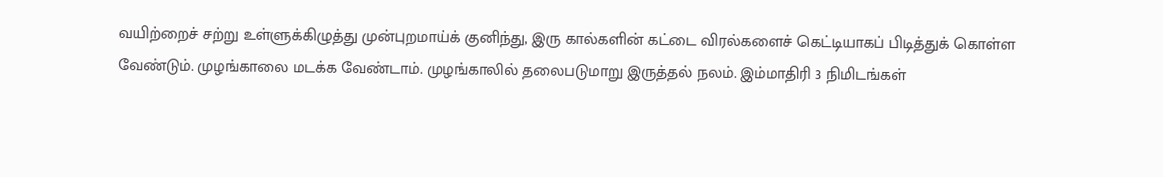வயிற்றைச் சற்று உள்ளுக்கிழுத்து முன்புறமாய்க் குனிந்து, இரு கால்களின் கட்டை விரல்களைச் கெட்டியாகப் பிடித்துக் கொள்ள வேண்டும். முழங்காலை மடக்க வேண்டாம். முழங்காலில் தலைபடுமாறு இருத்தல் நலம். இம்மாதிரி 3 நிமிடங்கள்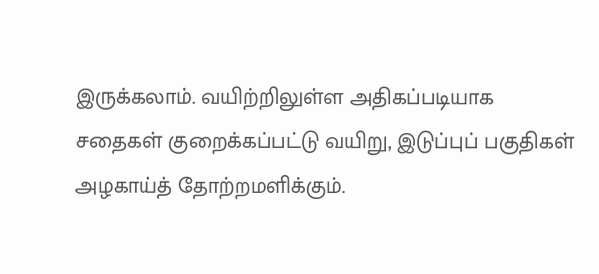இருக்கலாம். வயிற்றிலுள்ள அதிகப்படியாக சதைகள் குறைக்கப்பட்டு வயிறு, இடுப்புப் பகுதிகள் அழகாய்த் தோற்றமளிக்கும்.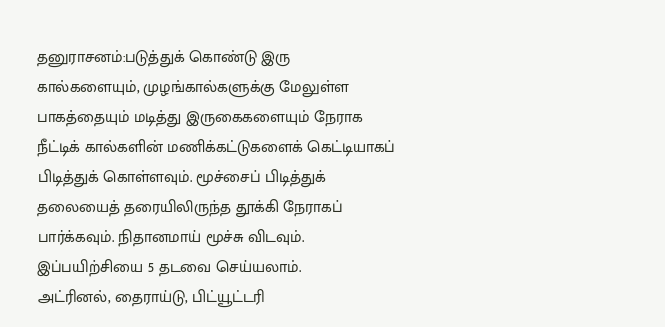தனுராசனம்:படுத்துக் கொண்டு இரு கால்களையும், முழங்கால்களுக்கு மேலுள்ள பாகத்தையும் மடித்து இருகைகளையும் நேராக நீட்டிக் கால்களின் மணிக்கட்டுகளைக் கெட்டியாகப் பிடித்துக் கொள்ளவும். மூச்சைப் பிடித்துக் தலையைத் தரையிலிருந்த தூக்கி நேராகப் பார்க்கவும். நிதானமாய் மூச்சு விடவும். இப்பயிற்சியை 5 தடவை செய்யலாம்.
அட்ரினல், தைராய்டு, பிட்யூட்டரி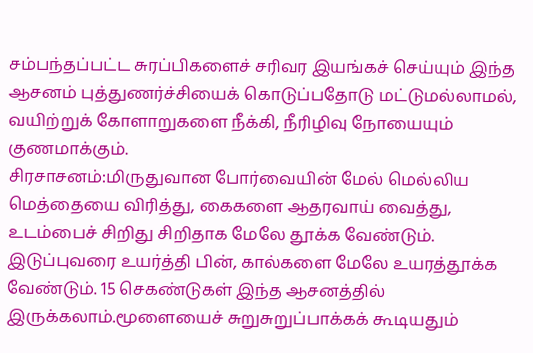சம்பந்தப்பட்ட சுரப்பிகளைச் சரிவர இயங்கச் செய்யும் இந்த ஆசனம் புத்துணர்ச்சியைக் கொடுப்பதோடு மட்டுமல்லாமல், வயிற்றுக் கோளாறுகளை நீக்கி, நீரிழிவு நோயையும் குணமாக்கும்.
சிரசாசனம்:மிருதுவான போர்வையின் மேல் மெல்லிய மெத்தையை விரித்து, கைகளை ஆதரவாய் வைத்து, உடம்பைச் சிறிது சிறிதாக மேலே தூக்க வேண்டும். இடுப்புவரை உயர்த்தி பின், கால்களை மேலே உயரத்தூக்க வேண்டும். 15 செகண்டுகள் இந்த ஆசனத்தில் இருக்கலாம்.மூளையைச் சுறுசுறுப்பாக்கக் கூடியதும்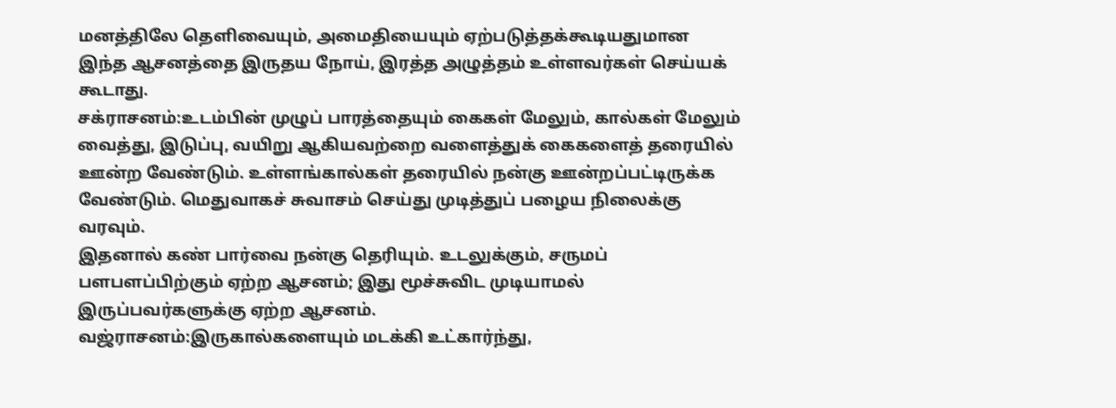மனத்திலே தெளிவையும், அமைதியையும் ஏற்படுத்தக்கூடியதுமான இந்த ஆசனத்தை இருதய நோய், இரத்த அழுத்தம் உள்ளவர்கள் செய்யக் கூடாது.
சக்ராசனம்:உடம்பின் முழுப் பாரத்தையும் கைகள் மேலும், கால்கள் மேலும் வைத்து, இடுப்பு, வயிறு ஆகியவற்றை வளைத்துக் கைகளைத் தரையில் ஊன்ற வேண்டும். உள்ளங்கால்கள் தரையில் நன்கு ஊன்றப்பட்டிருக்க வேண்டும். மெதுவாகச் சுவாசம் செய்து முடித்துப் பழைய நிலைக்கு வரவும்.
இதனால் கண் பார்வை நன்கு தெரியும். உடலுக்கும், சருமப் பளபளப்பிற்கும் ஏற்ற ஆசனம்; இது மூச்சுவிட முடியாமல் இருப்பவர்களுக்கு ஏற்ற ஆசனம்.
வஜ்ராசனம்:இருகால்களையும் மடக்கி உட்கார்ந்து,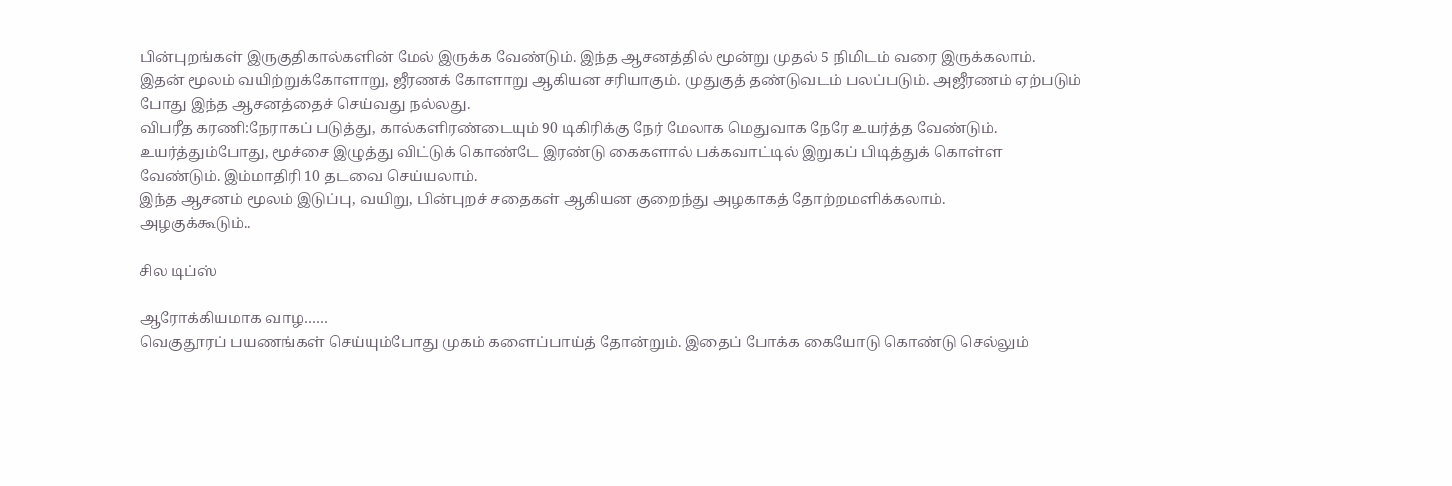பின்புறங்கள் இருகுதிகால்களின் மேல் இருக்க வேண்டும். இந்த ஆசனத்தில் மூன்று முதல் 5 நிமிடம் வரை இருக்கலாம்.
இதன் மூலம் வயிற்றுக்கோளாறு, ஜீரணக் கோளாறு ஆகியன சரியாகும். முதுகுத் தண்டுவடம் பலப்படும். அஜீரணம் ஏற்படும் போது இந்த ஆசனத்தைச் செய்வது நல்லது.
விபரீத கரணி:நேராகப் படுத்து, கால்களிரண்டையும் 90 டிகிரிக்கு நேர் மேலாக மெதுவாக நேரே உயர்த்த வேண்டும். உயர்த்தும்போது, மூச்சை இழுத்து விட்டுக் கொண்டே இரண்டு கைகளால் பக்கவாட்டில் இறுகப் பிடித்துக் கொள்ள வேண்டும். இம்மாதிரி 10 தடவை செய்யலாம்.
இந்த ஆசனம் மூலம் இடுப்பு, வயிறு, பின்புறச் சதைகள் ஆகியன குறைந்து அழகாகத் தோற்றமளிக்கலாம்.
அழகுக்கூடும்..

சில டிப்ஸ்

ஆரோக்கியமாக வாழ……
வெகுதூரப் பயணங்கள் செய்யும்போது முகம் களைப்பாய்த் தோன்றும். இதைப் போக்க கையோடு கொண்டு செல்லும்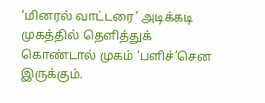‘மினரல் வாட்டரை’ அடிக்கடி முகத்தில் தெளித்துக் கொண்டால் முகம் ‘பளிச்’சென இருக்கும்.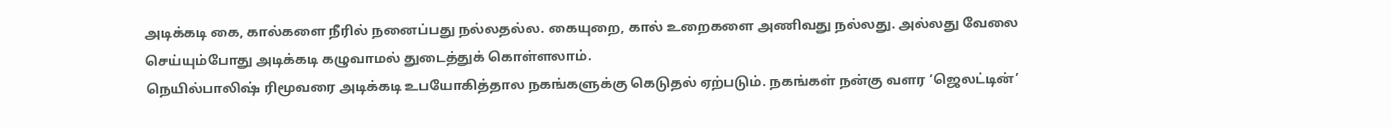அடிக்கடி கை, கால்களை நீரில் நனைப்பது நல்லதல்ல. கையுறை, கால் உறைகளை அணிவது நல்லது. அல்லது வேலை செய்யும்போது அடிக்கடி கழுவாமல் துடைத்துக் கொள்ளலாம்.
நெயில்பாலிஷ் ரிமூவரை அடிக்கடி உபயோகித்தால நகங்களுக்கு கெடுதல் ஏற்படும். நகங்கள் நன்கு வளர ‘ஜெலட்டின்’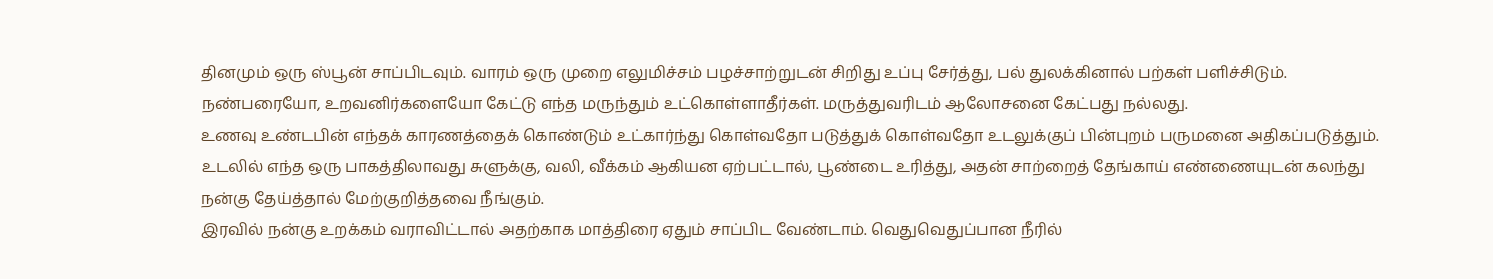தினமும் ஒரு ஸ்பூன் சாப்பிடவும். வாரம் ஒரு முறை எலுமிச்சம் பழச்சாற்றுடன் சிறிது உப்பு சேர்த்து, பல் துலக்கினால் பற்கள் பளிச்சிடும்.
நண்பரையோ, உறவனிர்களையோ கேட்டு எந்த மருந்தும் உட்கொள்ளாதீர்கள். மருத்துவரிடம் ஆலோசனை கேட்பது நல்லது.
உணவு உண்டபின் எந்தக் காரணத்தைக் கொண்டும் உட்கார்ந்து கொள்வதோ படுத்துக் கொள்வதோ உடலுக்குப் பின்புறம் பருமனை அதிகப்படுத்தும்.
உடலில் எந்த ஒரு பாகத்திலாவது சுளுக்கு, வலி, வீக்கம் ஆகியன ஏற்பட்டால், பூண்டை உரித்து, அதன் சாற்றைத் தேங்காய் எண்ணையுடன் கலந்து நன்கு தேய்த்தால் மேற்குறித்தவை நீங்கும்.
இரவில் நன்கு உறக்கம் வராவிட்டால் அதற்காக மாத்திரை ஏதும் சாப்பிட வேண்டாம். வெதுவெதுப்பான நீரில்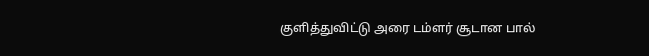குளித்துவிட்டு அரை டம்ளர் சூடான பால்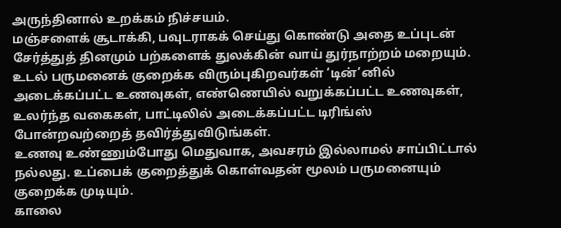அருந்தினால் உறக்கம் நிச்சயம்.
மஞ்சளைக் சூடாக்கி, பவுடராகக் செய்து கொண்டு அதை உப்புடன் சேர்த்துத் தினமும் பற்களைக் துலக்கின் வாய் துர்நாற்றம் மறையும்.
உடல் பருமனைக் குறைக்க விரும்புகிறவர்கள் ‘டின்’னில் அடைக்கப்பட்ட உணவுகள், எண்ணெயில் வறுக்கப்பட்ட உணவுகள், உலர்ந்த வகைகள், பாட்டிலில் அடைக்கப்பட்ட டிரிங்ஸ் போன்றவற்றைத் தவிர்த்துவிடுங்கள்.
உணவு உண்ணும்போது மெதுவாக, அவசரம் இல்லாமல் சாப்பிட்டால் நல்லது. உப்பைக் குறைத்துக் கொள்வதன் மூலம் பருமனையும் குறைக்க முடியும்.
காலை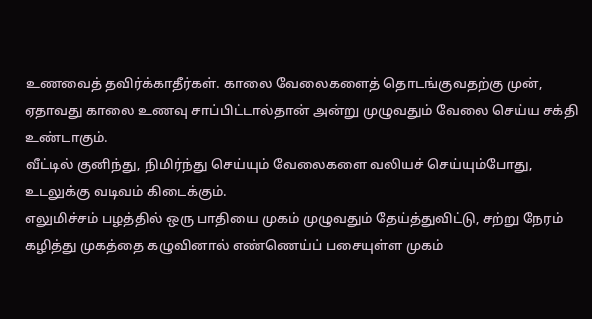உணவைத் தவிர்க்காதீர்கள். காலை வேலைகளைத் தொடங்குவதற்கு முன், ஏதாவது காலை உணவு சாப்பிட்டால்தான் அன்று முழுவதும் வேலை செய்ய சக்தி உண்டாகும்.
வீட்டில் குனிந்து, நிமிர்ந்து செய்யும் வேலைகளை வலியச் செய்யும்போது, உடலுக்கு வடிவம் கிடைக்கும்.
எலுமிச்சம் பழத்தில் ஒரு பாதியை முகம் முழுவதும் தேய்த்துவிட்டு, சற்று நேரம் கழித்து முகத்தை கழுவினால் எண்ணெய்ப் பசையுள்ள முகம்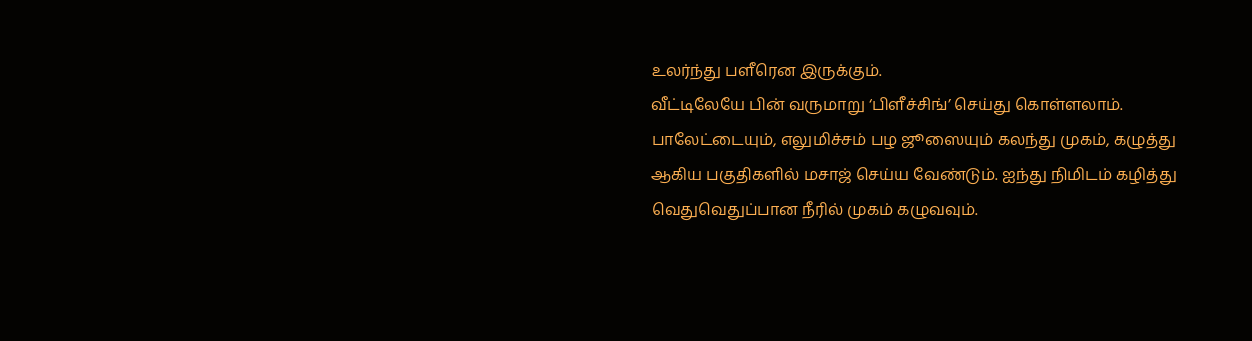உலர்ந்து பளீரென இருக்கும்.
வீட்டிலேயே பின் வருமாறு ‘பிளீச்சிங்’ செய்து கொள்ளலாம். பாலேட்டையும், எலுமிச்சம் பழ ஜூஸையும் கலந்து முகம், கழுத்து ஆகிய பகுதிகளில் மசாஜ் செய்ய வேண்டும். ஐந்து நிமிடம் கழித்து வெதுவெதுப்பான நீரில் முகம் கழுவவும்.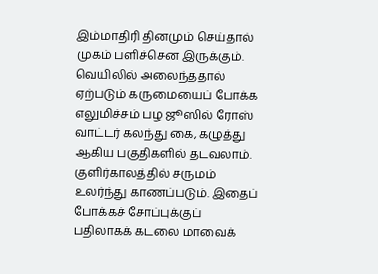இம்மாதிரி தினமும் செய்தால் முகம் பளிச்சென இருக்கும்.
வெயிலில் அலைந்ததால் ஏற்படும் கருமையைப் போக்க எலுமிச்சம் பழ ஜூஸில் ரோஸ் வாட்டர் கலந்து கை, கழுத்து ஆகிய பகுதிகளில் தடவலாம்.
குளிர்காலத்தில் சருமம் உலர்ந்து காணப்படும். இதைப் போக்கச் சோப்புக்குப் பதிலாகக் கடலை மாவைக்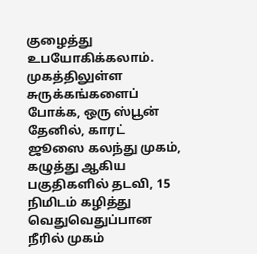குழைத்து உபயோகிக்கலாம்.
முகத்திலுள்ள சுருக்கங்களைப் போக்க, ஒரு ஸ்பூன் தேனில், காரட் ஜூஸை கலந்து முகம், கழுத்து ஆகிய பகுதிகளில் தடவி, 15 நிமிடம் கழித்து வெதுவெதுப்பான நீரில் முகம்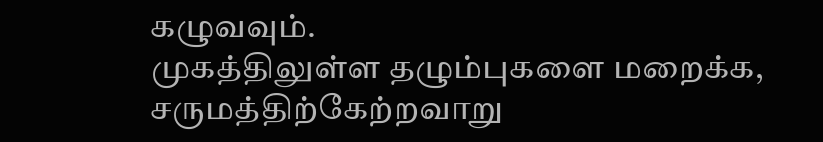கழுவவும்.
முகத்திலுள்ள தழும்புகளை மறைக்க, சருமத்திற்கேற்றவாறு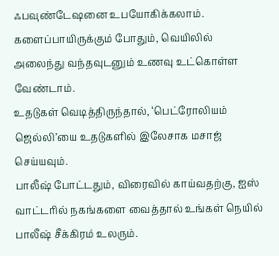ஃபவுண்டேஷனை உபயோகிக்கலாம்.
களைப்பாயிருக்கும் போதும், வெயிலில் அலைந்து வந்தவுடனும் உணவு உட்கொள்ள வேண்டாம்.
உதடுகள் வெடித்திருந்தால், ‘பெட்ரோலியம் ஜெல்லி’யை உதடுகளில் இலேசாக மசாஜ் செய்யவும்.
பாலீஷ் போட்டதும், விரைவில் காய்வதற்கு, ஐஸ் வாட்டரில் நகங்களை வைத்தால் உங்கள் நெயில் பாலீஷ் சீக்கிரம் உலரும்.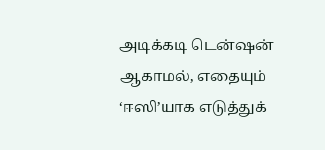அடிக்கடி டென்ஷன் ஆகாமல், எதையும் ‘ஈஸி’யாக எடுத்துக்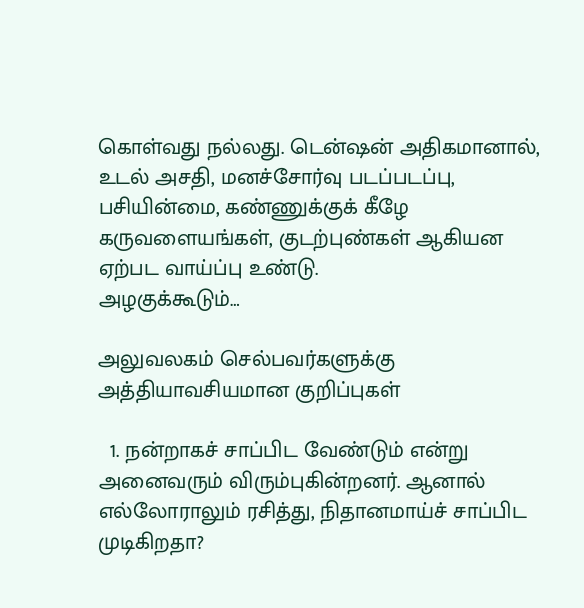கொள்வது நல்லது. டென்ஷன் அதிகமானால், உடல் அசதி, மனச்சோர்வு படப்படப்பு, பசியின்மை, கண்ணுக்குக் கீழே கருவளையங்கள், குடற்புண்கள் ஆகியன ஏற்பட வாய்ப்பு உண்டு.
அழகுக்கூடும்…

அலுவலகம் செல்பவர்களுக்கு அத்தியாவசியமான குறிப்புகள்

  1. நன்றாகச் சாப்பிட வேண்டும் என்று அனைவரும் விரும்புகின்றனர். ஆனால் எல்லோராலும் ரசித்து, நிதானமாய்ச் சாப்பிட முடிகிறதா?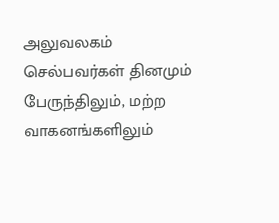அலுவலகம் செல்பவர்கள் தினமும் பேருந்திலும், மற்ற வாகனங்களிலும்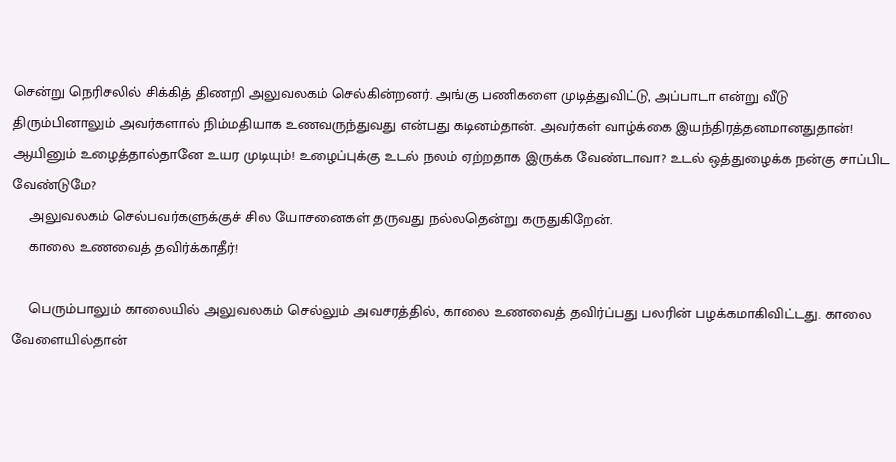சென்று நெரிசலில் சிக்கித் திணறி அலுவலகம் செல்கின்றனர். அங்கு பணிகளை முடித்துவிட்டு, அப்பாடா என்று வீடு திரும்பினாலும் அவர்களால் நிம்மதியாக உணவருந்துவது என்பது கடினம்தான். அவர்கள் வாழ்க்கை இயந்திரத்தனமானதுதான்! ஆயினும் உழைத்தால்தானே உயர முடியும்! உழைப்புக்கு உடல் நலம் ஏற்றதாக இருக்க வேண்டாவா? உடல் ஒத்துழைக்க நன்கு சாப்பிட வேண்டுமே?
    அலுவலகம் செல்பவர்களுக்குச் சில யோசனைகள் தருவது நல்லதென்று கருதுகிறேன்.
    காலை உணவைத் தவிர்க்காதீர்!

    பெரும்பாலும் காலையில் அலுவலகம் செல்லும் அவசரத்தில், காலை உணவைத் தவிர்ப்பது பலரின் பழக்கமாகிவிட்டது. காலை வேளையில்தான்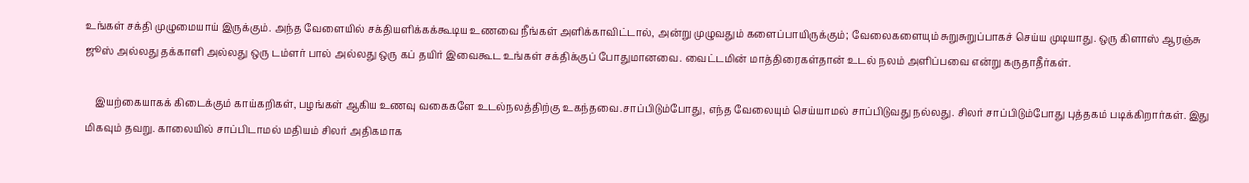உங்கள் சக்தி முழுமையாய் இருக்கும். அந்த வேளையில் சக்தியளிக்கக்கூடிய உணவை நீங்கள் அளிக்காவிட்டால், அன்று முழுவதும் களைப்பாயிருக்கும்; வேலைகளையும் சுறுசுறுப்பாகச் செய்ய முடியாது. ஒரு கிளாஸ் ஆரஞ்சு ஜூஸ் அல்லது தக்காளி அல்லது ஒரு டம்ளர் பால் அல்லது ஒரு கப் தயிர் இவைகூட உங்கள் சக்திக்குப் போதுமானவை. வைட்டமின் மாத்திரைகள்தான் உடல் நலம் அளிப்பவை என்று கருதாதீர்கள்.

    இயற்கையாகக் கிடைக்கும் காய்கறிகள், பழங்கள் ஆகிய உணவு வகைகளே உடல்நலத்திற்கு உகந்தவை.சாப்பிடும்போது, எந்த வேலையும் செய்யாமல் சாப்பிடுவது நல்லது. சிலர் சாப்பிடும்போது புத்தகம் படிக்கிறார்கள். இது மிகவும் தவறு. காலையில் சாப்பிடாமல் மதியம் சிலர் அதிகமாக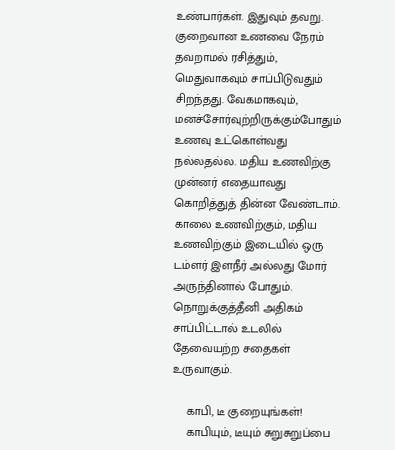உண்பார்கள். இதுவும் தவறு. குறைவான உணவை நேரம் தவறாமல் ரசித்தும், மெதுவாகவும் சாப்பிடுவதும் சிறந்தது. வேகமாகவும், மனச்சோர்வுற்றிருக்கும்போதும் உணவு உட்கொள்வது நல்லதல்ல. மதிய உணவிற்கு முன்னர் எதையாவது கொறித்துத் தின்ன வேண்டாம். காலை உணவிற்கும், மதிய உணவிற்கும் இடையில் ஒரு டம்ளர் இளநீர் அல்லது மோர் அருந்தினால் போதும். நொறுக்குத்தீனி அதிகம் சாப்பிட்டால் உடலில் தேவையற்ற சதைகள் உருவாகும்.

    காபி, டீ குறையுங்கள்!
    காபியும், டீயும் சுறுசுறுப்பை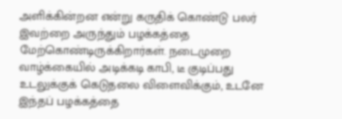அளிக்கின்றன என்று கருதிக் கொண்டு பலர் இவற்றை அருந்தும் பழக்கத்தை மேற்கொண்டிருக்கிறார்கள். நடைமுறை வாழ்க்கையில் அடிக்கடி காபி, டீ குடிப்பது உடலுக்குக் கெடுதலை விளைவிக்கும், உடனே இந்தப் பழக்கத்தை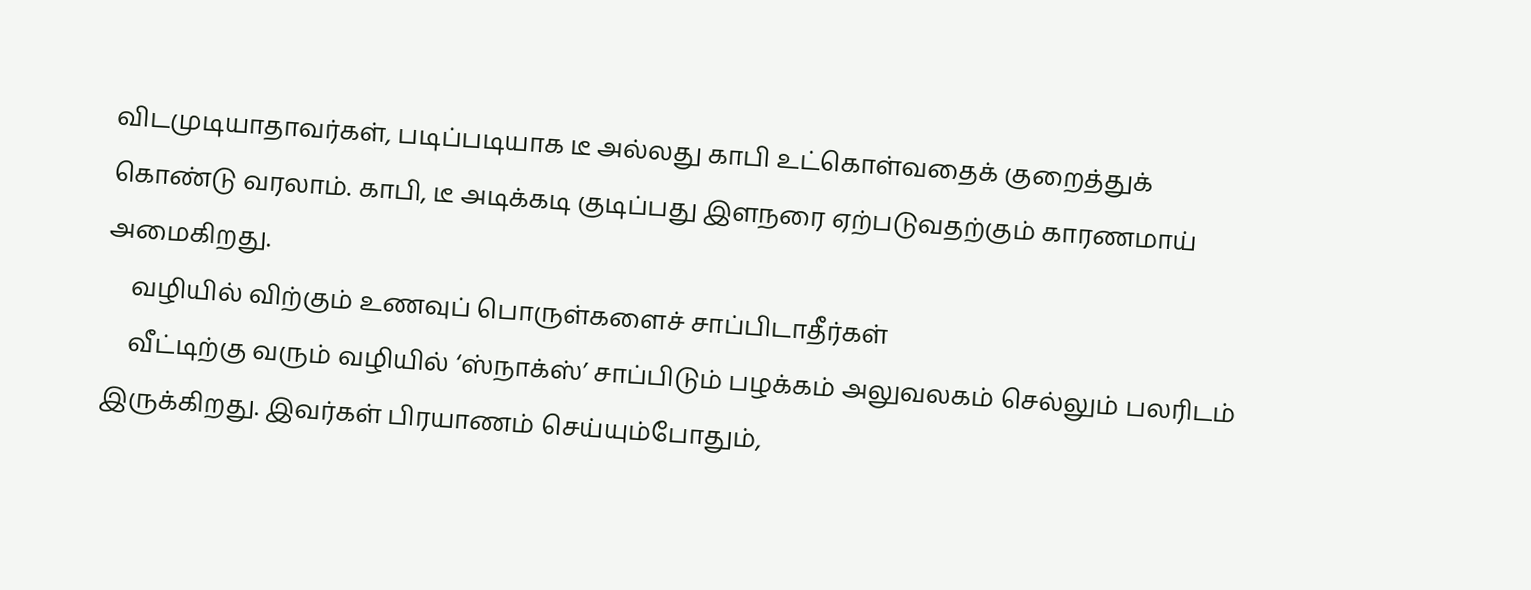விடமுடியாதாவர்கள், படிப்படியாக டீ அல்லது காபி உட்கொள்வதைக் குறைத்துக் கொண்டு வரலாம். காபி, டீ அடிக்கடி குடிப்பது இளநரை ஏற்படுவதற்கும் காரணமாய் அமைகிறது.
    வழியில் விற்கும் உணவுப் பொருள்களைச் சாப்பிடாதீர்கள்
    வீட்டிற்கு வரும் வழியில் ‘ஸ்நாக்ஸ்’ சாப்பிடும் பழக்கம் அலுவலகம் செல்லும் பலரிடம் இருக்கிறது. இவர்கள் பிரயாணம் செய்யும்போதும்,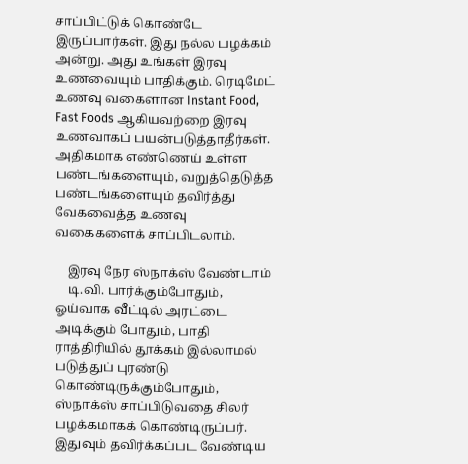சாப்பிட்டுக் கொண்டே இருப்பார்கள். இது நல்ல பழக்கம் அன்று. அது உங்கள் இரவு உணவையும் பாதிக்கும். ரெடிமேட் உணவு வகைளான Instant Food, Fast Foods ஆகியவற்றை இரவு உணவாகப் பயன்படுத்தாதீர்கள். அதிகமாக எண்ணெய் உள்ள பண்டங்களையும், வறுத்தெடுத்த பண்டங்களையும் தவிர்த்து வேகவைத்த உணவு வகைகளைக் சாப்பிடலாம்.

    இரவு நேர ஸ்நாக்ஸ் வேண்டாம்
    டி.வி. பார்க்கும்போதும், ஓய்வாக வீட்டில் அரட்டை அடிக்கும் போதும், பாதி ராத்திரியில் தூக்கம் இல்லாமல் படுத்துப் புரண்டு கொண்டிருக்கும்போதும், ஸ்நாக்ஸ் சாப்பிடுவதை சிலர் பழக்கமாகக் கொண்டிருப்பர். இதுவும் தவிர்க்கப்பட வேண்டிய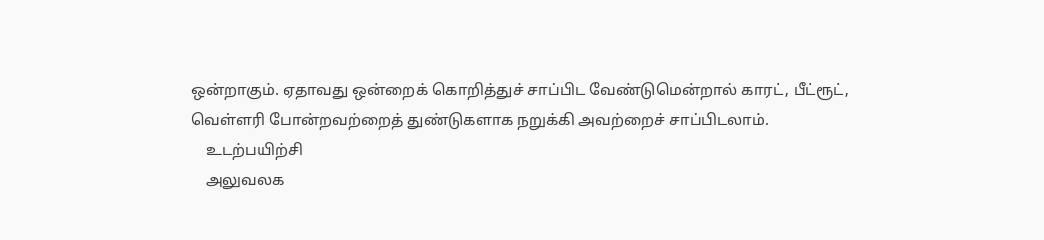ஒன்றாகும். ஏதாவது ஒன்றைக் கொறித்துச் சாப்பிட வேண்டுமென்றால் காரட், பீட்ரூட், வெள்ளரி போன்றவற்றைத் துண்டுகளாக நறுக்கி அவற்றைச் சாப்பிடலாம்.
    உடற்பயிற்சி
    அலுவலக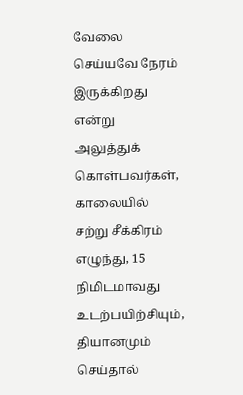வேலை செய்யவே நேரம் இருக்கிறது என்று அலுத்துக் கொள்பவர்கள், காலையில் சற்று சீக்கிரம் எழுந்து, 15 நிமிடமாவது உடற்பயிற்சியும், தியானமும் செய்தால்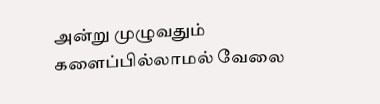அன்று முழுவதும் களைப்பில்லாமல் வேலை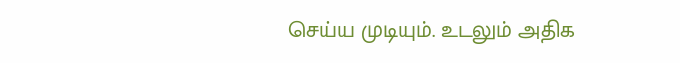செய்ய முடியும். உடலும் அதிக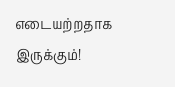எடையற்றதாக இருக்கும்!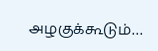அழகுக்கூடும்…